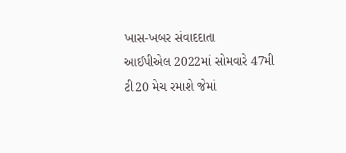ખાસ-ખબર સંવાદદાતા
આઈપીએલ 2022માં સોમવારે 47મી ટી20 મેચ રમાશે જેમાં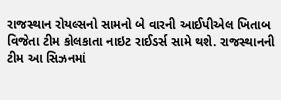રાજસ્થાન રોયલ્સનો સામનો બે વારની આઈપીએલ ખિતાબ વિજેતા ટીમ કોલકાતા નાઇટ રાઈડર્સ સામે થશે. રાજસ્થાનની ટીમ આ સિઝનમાં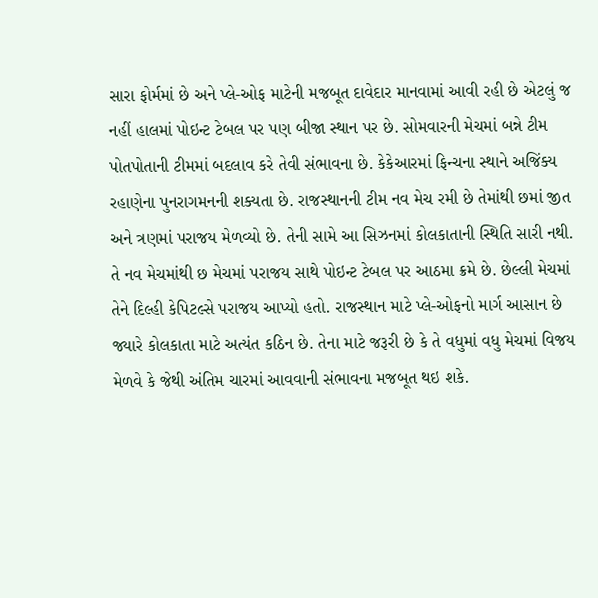સારા ફોર્મમાં છે અને પ્લે-ઓફ માટેની મજબૂત દાવેદાર માનવામાં આવી રહી છે એટલું જ નહીં હાલમાં પોઇન્ટ ટેબલ પર પણ બીજા સ્થાન પર છે. સોમવારની મેચમાં બન્ને ટીમ પોતપોતાની ટીમમાં બદલાવ કરે તેવી સંભાવના છે. કેકેઆરમાં ફિન્ચના સ્થાને અજિંક્ય રહાણેના પુનરાગમનની શક્યતા છે. રાજસ્થાનની ટીમ નવ મેચ રમી છે તેમાંથી છમાં જીત અને ત્રણમાં પરાજય મેળવ્યો છે. તેની સામે આ સિઝનમાં કોલકાતાની સ્થિતિ સારી નથી. તે નવ મેચમાંથી છ મેચમાં પરાજય સાથે પોઇન્ટ ટેબલ પર આઠમા ક્રમે છે. છેલ્લી મેચમાં તેને દિલ્હી કેપિટલ્સે પરાજય આપ્યો હતો. રાજસ્થાન માટે પ્લે-ઓફનો માર્ગ આસાન છે જ્યારે કોલકાતા માટે અત્યંત કઠિન છે. તેના માટે જરૂરી છે કે તે વધુમાં વધુ મેચમાં વિજય મેળવે કે જેથી અંતિમ ચારમાં આવવાની સંભાવના મજબૂત થઇ શકે.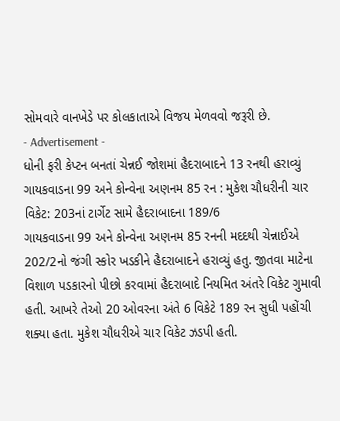સોમવારે વાનખેડે પર કોલકાતાએ વિજય મેળવવો જરૂરી છે.
- Advertisement -
ધોની ફરી કેપ્ટન બનતાં ચેન્નઈ જોશમાં હૈદરાબાદને 13 રનથી હરાવ્યું
ગાયકવાડના 99 અને કોન્વેના અણનમ 85 રન : મુકેશ ચૌધરીની ચાર વિકેટ: 203નાં ટાર્ગેટ સામે હૈદરાબાદના 189/6
ગાયકવાડના 99 અને કોન્વેના અણનમ 85 રનની મદદથી ચેન્નાઈએ 202/2નો જંગી સ્કોર ખડકીને હૈદરાબાદને હરાવ્યું હતુ. જીતવા માટેના વિશાળ પડકારનો પીછો કરવામાં હૈદરાબાદે નિયમિત અંતરે વિકેટ ગુમાવી હતી. આખરે તેઓ 20 ઓવરના અંતે 6 વિકેટે 189 રન સુધી પહોંચી શક્યા હતા. મુકેશ ચૌધરીએ ચાર વિકેટ ઝડપી હતી.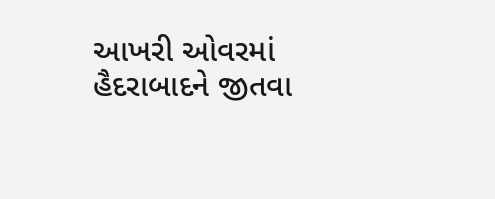આખરી ઓવરમાં હૈદરાબાદને જીતવા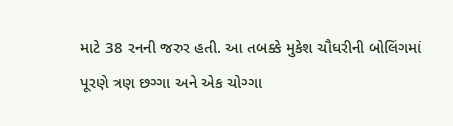માટે 38 રનની જરુર હતી. આ તબક્કે મુકેશ ચૌધરીની બોલિંગમાં પૂરણે ત્રણ છગ્ગા અને એક ચોગ્ગા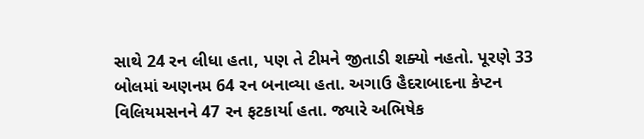સાથે 24 રન લીધા હતા, પણ તે ટીમને જીતાડી શક્યો નહતો. પૂરણે 33 બોલમાં અણનમ 64 રન બનાવ્યા હતા. અગાઉ હૈદરાબાદના કેપ્ટન વિલિયમસનને 47 રન ફટકાર્યા હતા. જ્યારે અભિષેક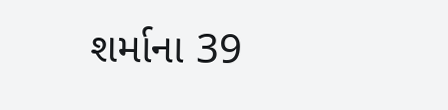શર્માના 39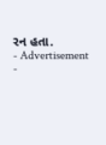રન હતા.
- Advertisement -